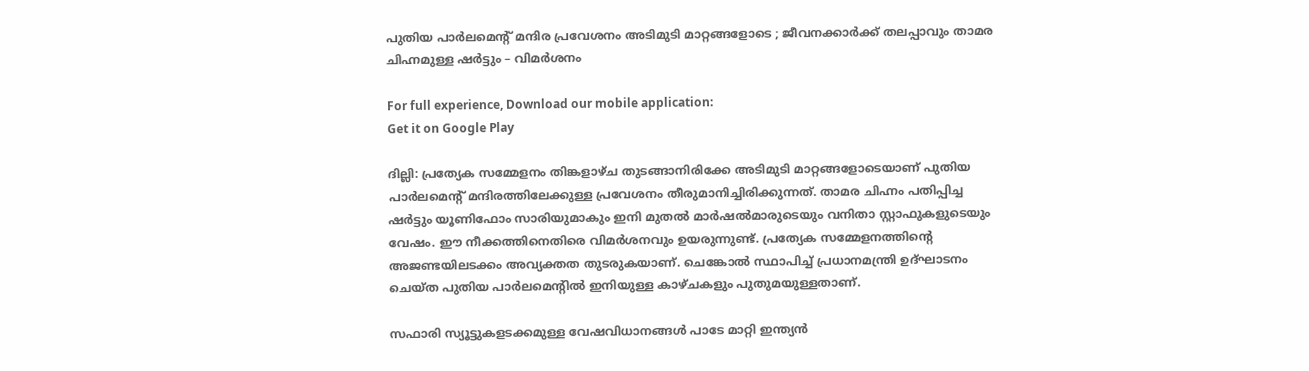പുതിയ പാർലമെന്റ് മന്ദിര പ്രവേശനം അടിമുടി മാറ്റങ്ങളോടെ ; ജീവനക്കാർക്ക് തലപ്പാവും താമര ചിഹ്നമുള്ള ഷർട്ടും – വിമർശനം

For full experience, Download our mobile application:
Get it on Google Play

ദില്ലി: പ്രത്യേക സമ്മേളനം തിങ്കളാഴ്ച തുടങ്ങാനിരിക്കേ അടിമുടി മാറ്റങ്ങളോടെയാണ് പുതിയ പാര്‍ലമെന്‍റ് മന്ദിരത്തിലേക്കുള്ള പ്രവേശനം തീരുമാനിച്ചിരിക്കുന്നത്. താമര ചിഹ്നം പതിപ്പിച്ച ഷര്‍ട്ടും യൂണിഫോം സാരിയുമാകും ഇനി മുതല്‍ മാര്‍ഷല്‍മാരുടെയും വനിതാ സ്റ്റാഫുകളുടെയും വേഷം. ഈ നീക്കത്തിനെതിരെ വിമര്‍ശനവും ഉയരുന്നുണ്ട്. പ്രത്യേക സമ്മേളനത്തിന്‍റെ അജണ്ടയിലടക്കം അവ്യക്തത തുടരുകയാണ്. ചെങ്കോല്‍ സ്ഥാപിച്ച് പ്രധാനമന്ത്രി ഉദ്ഘാടനം ചെയ്ത പുതിയ പാര്‍ലമെന്‍റില്‍ ഇനിയുള്ള കാഴ്ചകളും പുതുമയുള്ളതാണ്.

സഫാരി സ്യൂട്ടുകളടക്കമുള്ള വേഷവിധാനങ്ങള്‍ പാടേ മാറ്റി ഇന്ത്യന്‍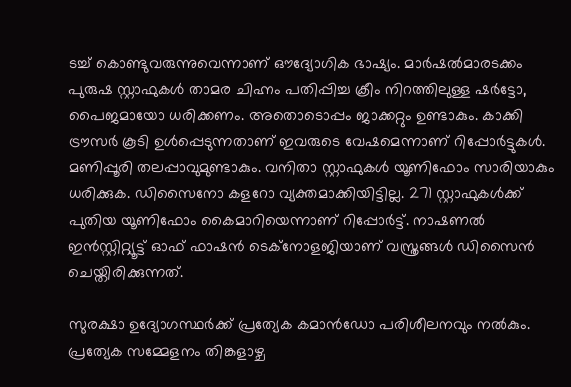ടച്ച് കൊണ്ടുവരുന്നുവെന്നാണ് ഔദ്യോഗിക ഭാഷ്യം. മാര്‍ഷല്‍മാരടക്കം പുരുഷ സ്റ്റാഫുകള്‍ താമര ചിഹ്നം പതിപ്പിച്ച ക്രീം നിറത്തിലുള്ള ഷര്‍ട്ടോ, പൈജമായോ ധരിക്കണം. അതൊടൊപ്പം ജാക്കറ്റും ഉണ്ടാകും. കാക്കി ട്രൗസര്‍ കൂടി ഉള്‍പ്പെടുന്നതാണ് ഇവരുടെ വേഷമെന്നാണ് റിപ്പോര്‍ട്ടുകള്‍. മണിപ്പൂരി തലപ്പാവുമുണ്ടാകും. വനിതാ സ്റ്റാഫുകള്‍ യൂണിഫോം സാരിയാകും ധരിക്കുക. ഡിസൈനോ കളറോ വ്യക്തമാക്കിയിട്ടില്ല. 271 സ്റ്റാഫുകള്‍ക്ക് പുതിയ യൂണിഫോം കൈമാറിയെന്നാണ് റിപ്പോര്‍ട്ട്. നാഷണല്‍ ഇന്‍സ്റ്റിറ്റ്യൂട്ട് ഓഫ് ഫാഷന്‍ ടെക്നോളജിയാണ് വസ്ത്രങ്ങള്‍ ഡിസൈന്‍ ചെയ്തിരിക്കുന്നത്.

സുരക്ഷാ ഉദ്യോഗസ്ഥര്‍ക്ക് പ്രത്യേക കമാന്‍ഡോ പരിശീലനവും നല്‍കും. പ്രത്യേക സമ്മേളനം തിങ്കളാഴ്ച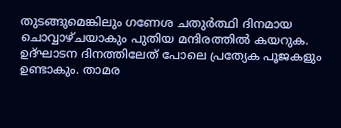തുടങ്ങുമെങ്കിലും ഗണേശ ചതുര്‍ത്ഥി ദിനമായ ചൊവ്വാഴ്ചയാകും പുതിയ മന്ദിരത്തില്‍ കയറുക. ഉദ്ഘാടന ദിനത്തിലേത് പോലെ പ്രത്യേക പൂജകളും ഉണ്ടാകും. താമര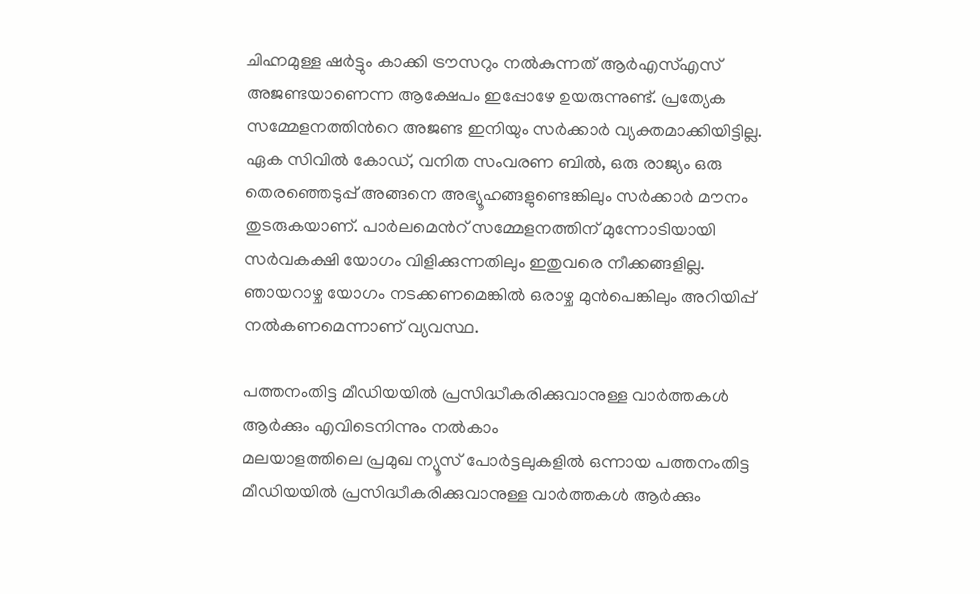ചിഹ്നമുള്ള ഷര്‍ട്ടും കാക്കി ട്രൗസറും നല്‍കുന്നത് ആര്‍എസ്എസ് അജണ്ടയാണെന്ന ആക്ഷേപം ഇപ്പോഴേ ഉയരുന്നുണ്ട്. പ്രത്യേക സമ്മേളനത്തിന്‍റെ അജണ്ട ഇനിയും സര്‍ക്കാര്‍ വ്യക്തമാക്കിയിട്ടില്ല. ഏക സിവില്‍ കോഡ്, വനിത സംവരണ ബില്‍, ഒരു രാജ്യം ഒരു തെരഞ്ഞെടുപ്പ് അങ്ങനെ അഭ്യൂഹങ്ങളുണ്ടെങ്കിലും സര്‍ക്കാര്‍ മൗനം തുടരുകയാണ്. പാര്‍ലമെന്‍റ് സമ്മേളനത്തിന് മുന്നോടിയായി സര്‍വകക്ഷി യോഗം വിളിക്കുന്നതിലും ഇതുവരെ നീക്കങ്ങളില്ല. ഞായറാഴ്ച യോഗം നടക്കണമെങ്കില്‍ ഒരാഴ്ച മുന്‍പെങ്കിലും അറിയിപ്പ് നല്‍കണമെന്നാണ് വ്യവസ്ഥ.

പത്തനംതിട്ട മീഡിയയില്‍ പ്രസിദ്ധീകരിക്കുവാനുള്ള വാര്‍ത്തകള്‍ ആര്‍ക്കും എവിടെനിന്നും നല്‍കാം
മലയാളത്തിലെ പ്രമുഖ ന്യൂസ് പോര്‍ട്ടലുകളില്‍ ഒന്നായ പത്തനംതിട്ട മീഡിയയില്‍ പ്രസിദ്ധീകരിക്കുവാനുള്ള വാര്‍ത്തകള്‍ ആര്‍ക്കും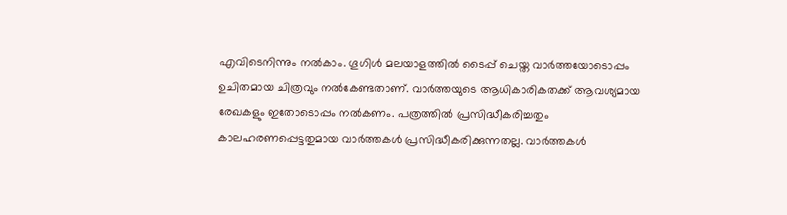എവിടെനിന്നും നല്‍കാം. ഗൂഗിള്‍ മലയാളത്തില്‍ ടൈപ്പ് ചെയ്ത വാര്‍ത്തയോടൊപ്പം ഉചിതമായ ചിത്രവും നല്‍കേണ്ടതാണ്. വാര്‍ത്തയുടെ ആധികാരികതക്ക് ആവശ്യമായ രേഖകളും ഇതോടൊപ്പം നല്‍കണം. പത്രത്തില്‍ പ്രസിദ്ധീകരിച്ചതും കാലഹരണപ്പെട്ടതുമായ വാര്‍ത്തകള്‍ പ്രസിദ്ധീകരിക്കുന്നതല്ല. വാര്‍ത്തകള്‍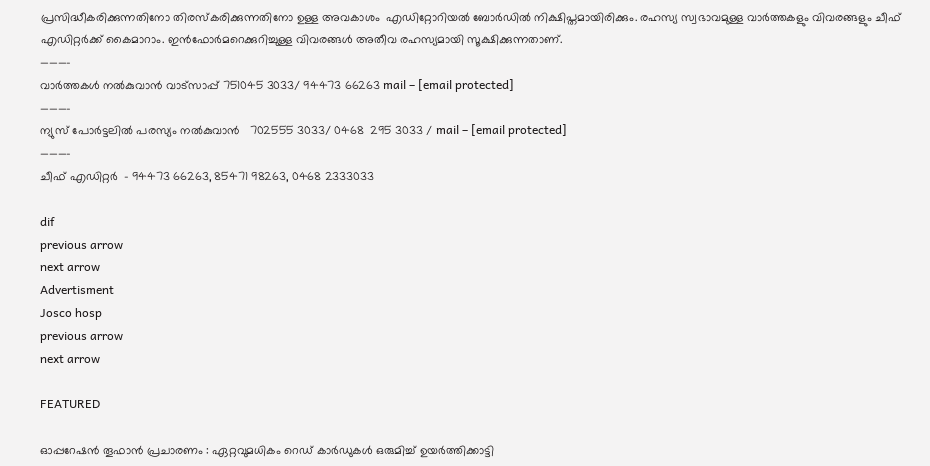പ്രസിദ്ധീകരിക്കുന്നതിനോ തിരസ്കരിക്കുന്നതിനോ ഉള്ള അവകാശം  എഡിറ്റോറിയല്‍ ബോര്‍ഡില്‍ നിക്ഷിപ്തമായിരിക്കും. രഹസ്യ സ്വഭാവമുള്ള വാര്‍ത്തകളും വിവരങ്ങളും ചീഫ് എഡിറ്റര്‍ക്ക് കൈമാറാം. ഇന്‍ഫോര്‍മറെക്കുറിച്ചുള്ള വിവരങ്ങള്‍ അതീവ രഹസ്യമായി സൂക്ഷിക്കുന്നതാണ്.
———–
വാര്‍ത്തകള്‍ നല്‍കുവാന്‍ വാട്സാപ്പ് 751045 3033/ 94473 66263 mail – [email protected]
———–
ന്യുസ് പോര്‍ട്ടലില്‍ പരസ്യം നല്‍കുവാന്‍   702555 3033/ 0468  295 3033 / mail – [email protected]
———-
ചീഫ് എഡിറ്റര്‍  – 94473 66263, 85471 98263, 0468 2333033

dif
previous arrow
next arrow
Advertisment
Josco hosp
previous arrow
next arrow

FEATURED

ഓപ്പറേഷൻ തൂഫാൻ പ്രചാരണം : ഏറ്റവുമധികം റെഡ് കാർഡുകൾ ഒരുമിച്ച് ഉയർത്തിക്കാട്ടി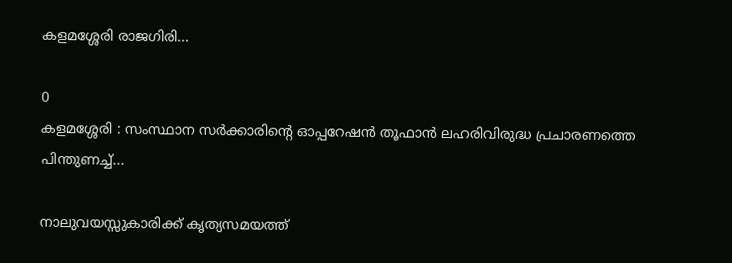കളമശ്ശേരി രാജഗിരി...

0
കളമശ്ശേരി : സംസ്ഥാന സർക്കാരിന്റെ ഓപ്പറേഷൻ തൂഫാൻ ലഹരിവിരുദ്ധ പ്രചാരണത്തെ പിന്തുണച്ച്...

നാലുവയസ്സുകാരിക്ക് കൃത്യസമയത്ത്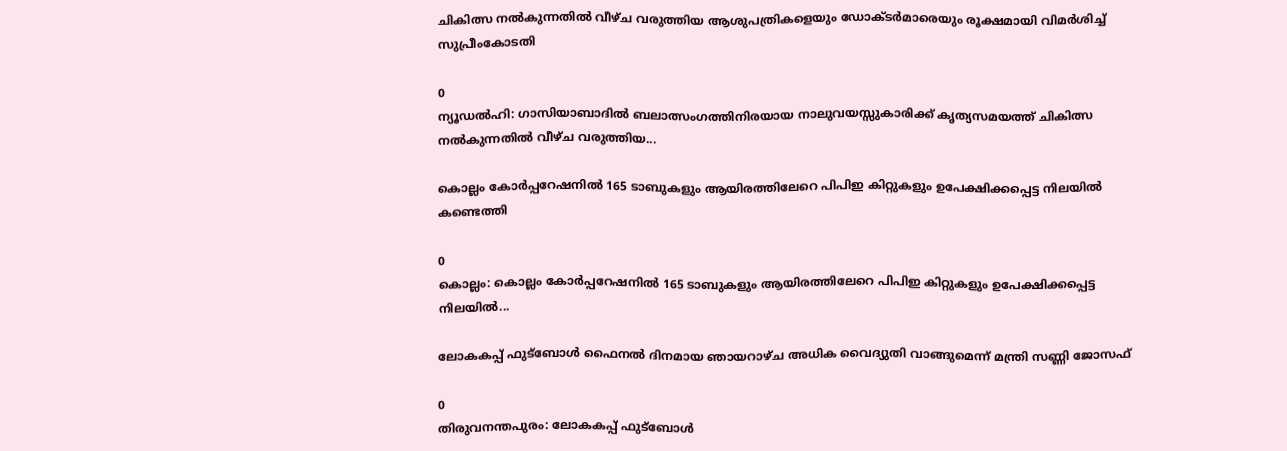ചികിത്സ നൽകുന്നതിൽ വീഴ്ച വരുത്തിയ ആശുപത്രികളെയും ഡോക്ടർമാരെയും രൂക്ഷമായി വിമർശിച്ച് സുപ്രീംകോടതി

0
ന്യൂഡൽഹി: ഗാസിയാബാദിൽ ബലാത്സംഗത്തിനിരയായ നാലുവയസ്സുകാരിക്ക് കൃത്യസമയത്ത് ചികിത്സ നൽകുന്നതിൽ വീഴ്ച വരുത്തിയ...

കൊല്ലം കോർപ്പറേഷനിൽ 165 ടാബുകളും ആയിരത്തിലേറെ പിപിഇ കിറ്റുകളും ഉപേക്ഷിക്കപ്പെട്ട നിലയിൽ കണ്ടെത്തി

0
കൊല്ലം: കൊല്ലം കോർപ്പറേഷനിൽ 165 ടാബുകളും ആയിരത്തിലേറെ പിപിഇ കിറ്റുകളും ഉപേക്ഷിക്കപ്പെട്ട നിലയിൽ...

ലോകകപ്പ് ഫുട്‌ബോള്‍ ഫൈനല്‍ ദിനമായ ഞായറാഴ്ച അധിക വൈദ്യുതി വാങ്ങുമെന്ന് മന്ത്രി സണ്ണി ജോസഫ്

0
തിരുവനന്തപുരം: ലോകകപ്പ് ഫുട്‌ബോള്‍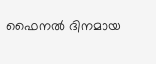ഫൈനല്‍ ദിനമായ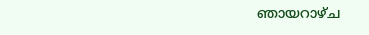ഞായറാഴ്ച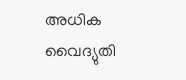അധിക വൈദ്യുതി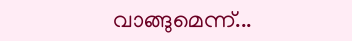വാങ്ങുമെന്ന്...